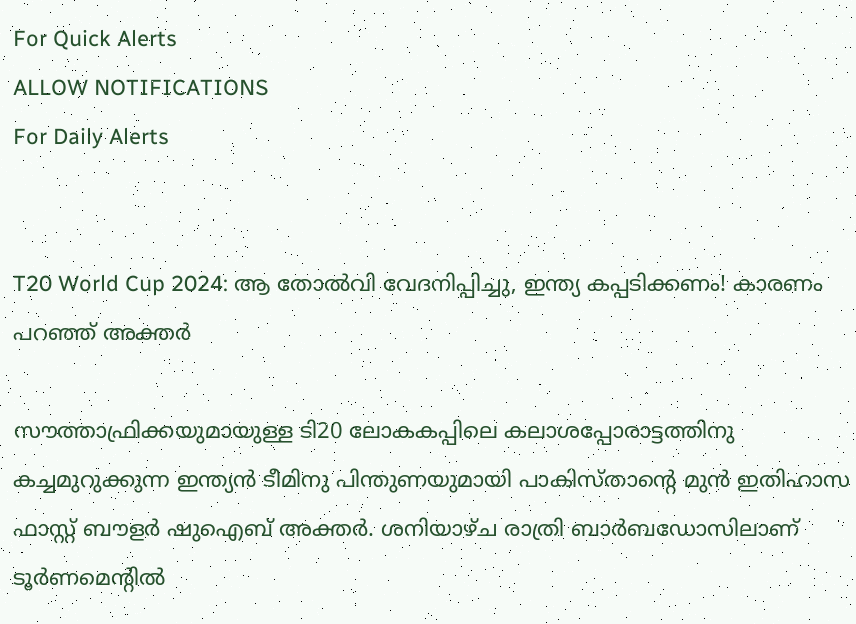For Quick Alerts
ALLOW NOTIFICATIONS
For Daily Alerts


T20 World Cup 2024: ആ തോല്‍വി വേദനിപ്പിച്ചു, ഇന്ത്യ കപ്പടിക്കണം! കാരണം പറഞ്ഞ് അക്തര്‍

സൗത്താഫ്രിക്കയുമായുള്ള ടി20 ലോകകപ്പിലെ കലാശപ്പോരാട്ടത്തിനു കച്ചമുറുക്കുന്ന ഇന്ത്യന്‍ ടീമിനു പിന്തുണയുമായി പാകിസ്താന്റെ മുന്‍ ഇതിഹാസ ഫാസ്റ്റ് ബൗളര്‍ ഷുഐബ് അക്തര്‍. ശനിയാഴ്ച രാത്രി ബാര്‍ബഡോസിലാണ് ടൂര്‍ണമെന്റില്‍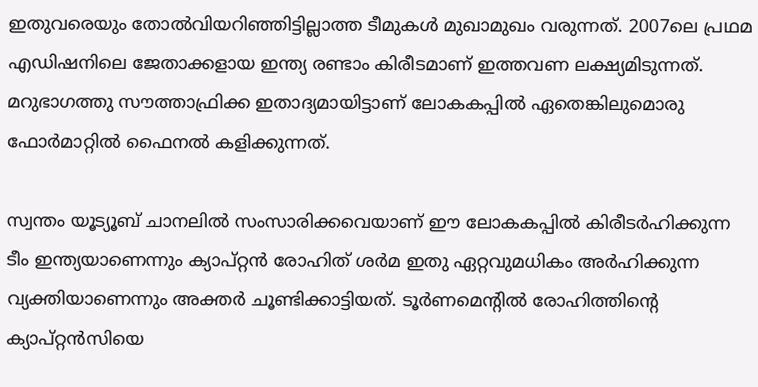ഇതുവരെയും തോല്‍വിയറിഞ്ഞിട്ടില്ലാത്ത ടീമുകള്‍ മുഖാമുഖം വരുന്നത്. 2007ലെ പ്രഥമ എഡിഷനിലെ ജേതാക്കളായ ഇന്ത്യ രണ്ടാം കിരീടമാണ് ഇത്തവണ ലക്ഷ്യമിടുന്നത്. മറുഭാഗത്തു സൗത്താഫ്രിക്ക ഇതാദ്യമായിട്ടാണ് ലോകകപ്പില്‍ ഏതെങ്കിലുമൊരു ഫോര്‍മാറ്റില്‍ ഫൈനല്‍ കളിക്കുന്നത്.

സ്വന്തം യൂട്യൂബ് ചാനലില്‍ സംസാരിക്കവെയാണ് ഈ ലോകകപ്പില്‍ കിരീടര്‍ഹിക്കുന്ന ടീം ഇന്ത്യയാണെന്നും ക്യാപ്റ്റന്‍ രോഹിത് ശര്‍മ ഇതു ഏറ്റവുമധികം അര്‍ഹിക്കുന്ന വ്യക്തിയാണെന്നും അക്തര്‍ ചൂണ്ടിക്കാട്ടിയത്. ടൂര്‍ണമെന്റില്‍ രോഹിത്തിന്റെ ക്യാപ്റ്റന്‍സിയെ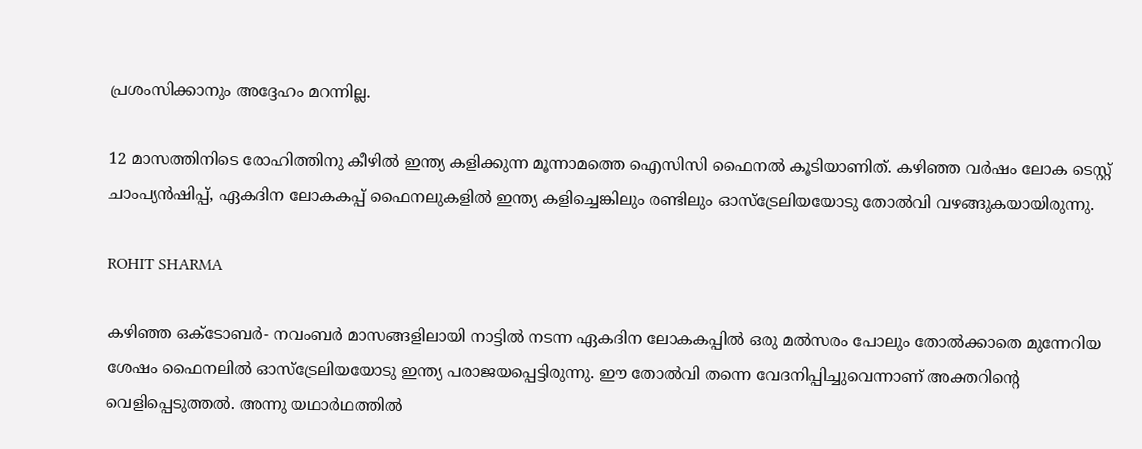പ്രശംസിക്കാനും അദ്ദേഹം മറന്നില്ല.

12 മാസത്തിനിടെ രോഹിത്തിനു കീഴില്‍ ഇന്ത്യ കളിക്കുന്ന മൂന്നാമത്തെ ഐസിസി ഫൈനല്‍ കൂടിയാണിത്. കഴിഞ്ഞ വര്‍ഷം ലോക ടെസ്റ്റ് ചാംപ്യന്‍ഷിപ്പ്, ഏകദിന ലോകകപ്പ് ഫൈനലുകളില്‍ ഇന്ത്യ കളിച്ചെങ്കിലും രണ്ടിലും ഓസ്‍ട്രേലിയയോടു തോല്‍വി വഴങ്ങുകയായിരുന്നു.

ROHIT SHARMA

കഴിഞ്ഞ ഒക്ടോബര്‍- നവംബര്‍ മാസങ്ങളിലായി നാട്ടില്‍ നടന്ന ഏകദിന ലോകകപ്പില്‍ ഒരു മല്‍സരം പോലും തോല്‍ക്കാതെ മുന്നേറിയ ശേഷം ഫൈനലില്‍ ഓസ്‌ട്രേലിയയോടു ഇന്ത്യ പരാജയപ്പെട്ടിരുന്നു. ഈ തോല്‍വി തന്നെ വേദനിപ്പിച്ചുവെന്നാണ് അക്തറിന്റെ വെളിപ്പെടുത്തല്‍. അന്നു യഥാര്‍ഥത്തില്‍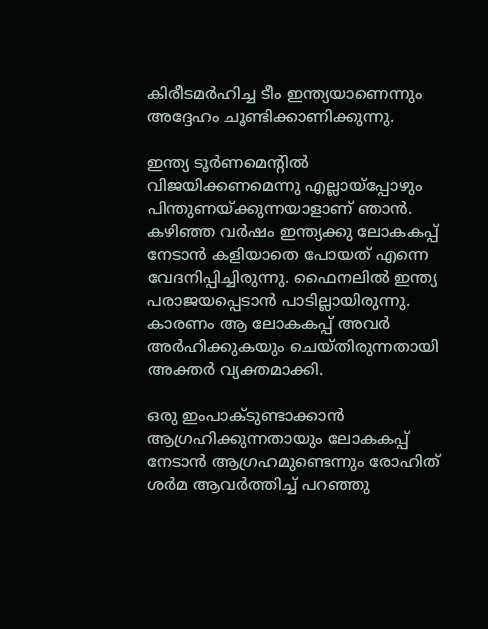കിരീടമര്‍ഹിച്ച ടീം ഇന്ത്യയാണെന്നും അദ്ദേഹം ചൂണ്ടിക്കാണിക്കുന്നു.

ഇന്ത്യ ടൂര്‍ണമെന്‍റില്‍ വിജയിക്കണമെന്നു എല്ലായ്‌പ്പോഴും പിന്തുണയ്ക്കുന്നയാളാണ് ഞാന്‍. കഴിഞ്ഞ വര്‍ഷം ഇന്ത്യക്കു ലോകകപ്പ് നേടാന്‍ കളിയാതെ പോയത് എന്നെ വേദനിപ്പിച്ചിരുന്നു. ഫൈനലില്‍ ഇന്ത്യ പരാജയപ്പെടാന്‍ പാടില്ലായിരുന്നു. കാരണം ആ ലോകകപ്പ് അവര്‍ അര്‍ഹിക്കുകയും ചെയ്തിരുന്നതായി അക്തര്‍ വ്യക്തമാക്കി.

ഒരു ഇംപാക്ടുണ്ടാക്കാന്‍ ആഗ്രഹിക്കുന്നതായും ലോകകപ്പ് നേടാന്‍ ആഗ്രഹമുണ്ടെന്നും രോഹിത് ശര്‍മ ആവര്‍ത്തിച്ച് പറഞ്ഞു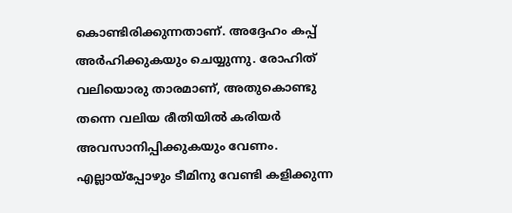കൊണ്ടിരിക്കുന്നതാണ്. അദ്ദേഹം കപ്പ് അര്‍ഹിക്കുകയും ചെയ്യുന്നു. രോഹിത് വലിയൊരു താരമാണ്, അതുകൊണ്ടു തന്നെ വലിയ രീതിയില്‍ കരിയര്‍ അവസാനിപ്പിക്കുകയും വേണം. എല്ലായ്‌പ്പോഴും ടീമിനു വേണ്ടി കളിക്കുന്ന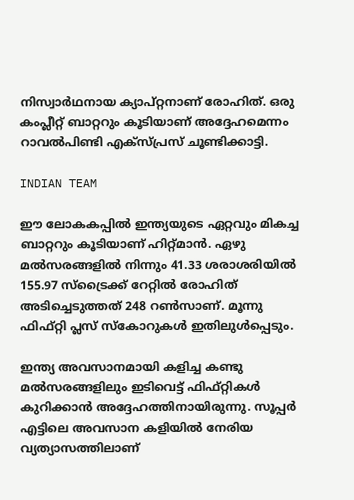നിസ്വാര്‍ഥനായ ക്യാപ്റ്റനാണ് രോഹിത്. ഒരു കംപ്ലീറ്റ് ബാറ്ററും കൂടിയാണ് അദ്ദേഹമെന്നം റാവല്‍പിണ്ടി എക്‌സ്പ്രസ് ചൂണ്ടിക്കാട്ടി.

INDIAN TEAM

ഈ ലോകകപ്പില്‍ ഇന്ത്യയുടെ ഏറ്റവും മികച്ച ബാറ്ററും കൂടിയാണ് ഹിറ്റ്മാന്‍. ഏഴു മല്‍സരങ്ങളില്‍ നിന്നും 41.33 ശരാശരിയില്‍ 155.97 സ്‌ട്രൈക്ക് റേറ്റില്‍ രോഹിത് അടിച്ചെടുത്തത് 248 റണ്‍സാണ്. മൂന്നു ഫിഫ്റ്റി പ്ലസ് സ്‌കോറുകള്‍ ഇതിലുള്‍പ്പെടും.

ഇന്ത്യ അവസാനമായി കളിച്ച കണ്ടു മല്‍സരങ്ങളിലും ഇടിവെട്ട് ഫിഫ്റ്റികള്‍ കുറിക്കാന്‍ അദ്ദേഹത്തിനായിരുന്നു. സൂപ്പര്‍ എട്ടിലെ അവസാന കളിയില്‍ നേരിയ വ്യത്യാസത്തിലാണ്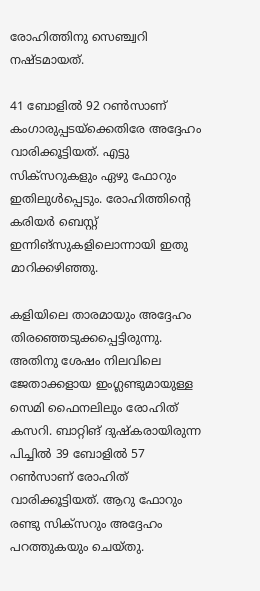രോഹിത്തിനു സെഞ്ച്വറി നഷ്ടമായത്.

41 ബോളില്‍ 92 റണ്‍സാണ് കംഗാരുപ്പടയ്‌ക്കെതിരേ അദ്ദേഹം വാരിക്കൂട്ടിയത്. എട്ടു സിക്‌സറുകളും ഏഴു ഫോറും ഇതിലുള്‍പ്പെടും. രോഹിത്തിന്റെ കരിയര്‍ ബെസ്റ്റ് ഇന്നിങ്‌സുകളിലൊന്നായി ഇതു മാറിക്കഴിഞ്ഞു.

കളിയിലെ താരമായും അദ്ദേഹം തിരഞ്ഞെടുക്കപ്പെട്ടിരുന്നു. അതിനു ശേഷം നിലവിലെ ജേതാക്കളായ ഇംഗ്ലണ്ടുമായുള്ള സെമി ഫൈനലിലും രോഹിത് കസറി. ബാറ്റിങ് ദുഷ്‌കരായിരുന്ന പിച്ചില്‍ 39 ബോളില്‍ 57 റണ്‍സാണ് രോഹിത് വാരിക്കൂട്ടിയത്. ആറു ഫോറും രണ്ടു സിക്‌സറും അദ്ദേഹം പറത്തുകയും ചെയ്തു.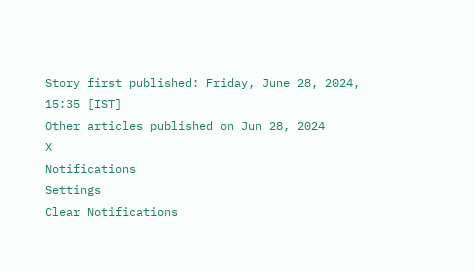Story first published: Friday, June 28, 2024, 15:35 [IST]
Other articles published on Jun 28, 2024
X
Notifications
Settings
Clear Notifications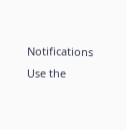Notifications
Use the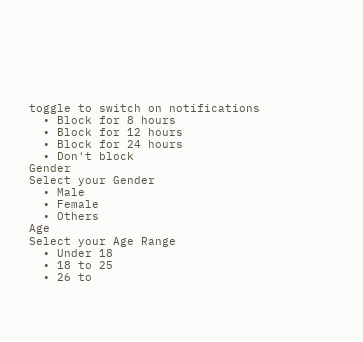toggle to switch on notifications
  • Block for 8 hours
  • Block for 12 hours
  • Block for 24 hours
  • Don't block
Gender
Select your Gender
  • Male
  • Female
  • Others
Age
Select your Age Range
  • Under 18
  • 18 to 25
  • 26 to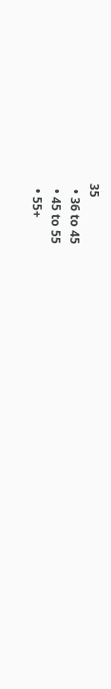35
  • 36 to 45
  • 45 to 55
  • 55+